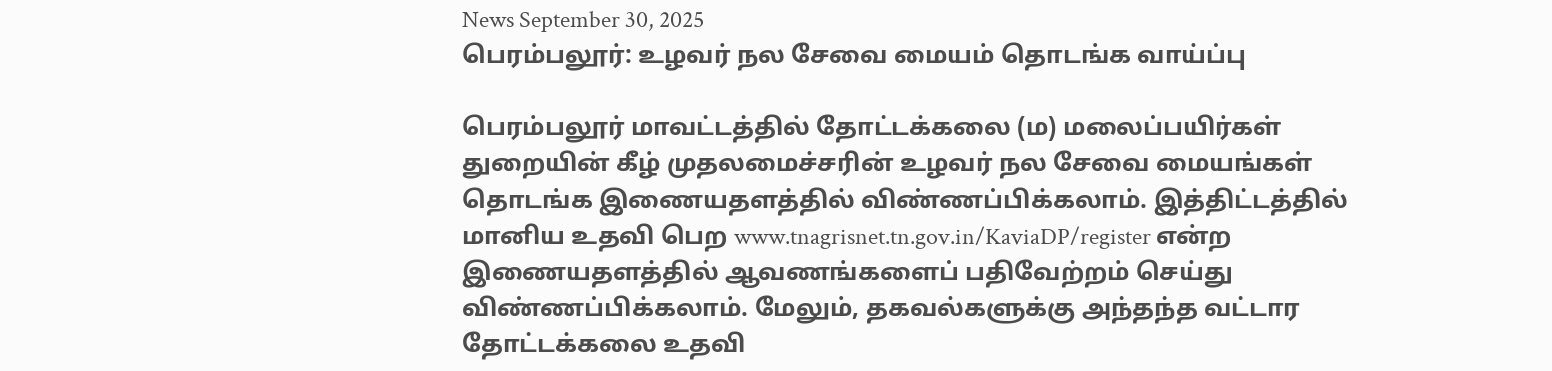News September 30, 2025
பெரம்பலூர்: உழவர் நல சேவை மையம் தொடங்க வாய்ப்பு

பெரம்பலூர் மாவட்டத்தில் தோட்டக்கலை (ம) மலைப்பயிர்கள் துறையின் கீழ் முதலமைச்சரின் உழவர் நல சேவை மையங்கள் தொடங்க இணையதளத்தில் விண்ணப்பிக்கலாம். இத்திட்டத்தில் மானிய உதவி பெற www.tnagrisnet.tn.gov.in/KaviaDP/register என்ற இணையதளத்தில் ஆவணங்களைப் பதிவேற்றம் செய்து விண்ணப்பிக்கலாம். மேலும், தகவல்களுக்கு அந்தந்த வட்டார தோட்டக்கலை உதவி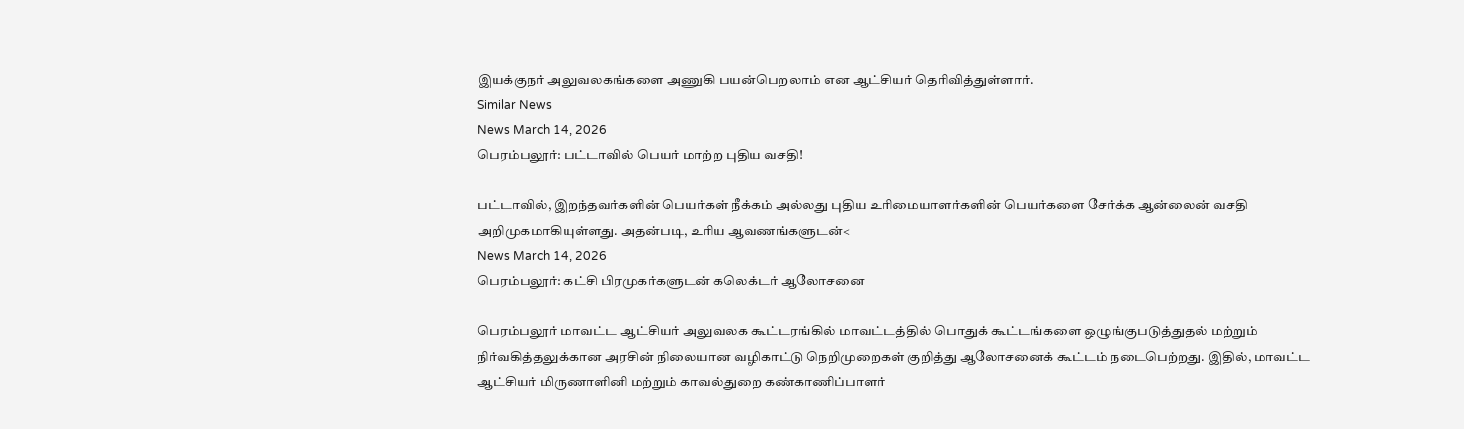இயக்குநர் அலுவலகங்களை அணுகி பயன்பெறலாம் என ஆட்சியர் தெரிவித்துள்ளார்.
Similar News
News March 14, 2026
பெரம்பலூர்: பட்டாவில் பெயர் மாற்ற புதிய வசதி!

பட்டாவில், இறந்தவர்களின் பெயர்கள் நீக்கம் அல்லது புதிய உரிமையாளர்களின் பெயர்களை சேர்க்க ஆன்லைன் வசதி அறிமுகமாகியுள்ளது. அதன்படி, உரிய ஆவணங்களுடன்<
News March 14, 2026
பெரம்பலூர்: கட்சி பிரமுகர்களுடன் கலெக்டர் ஆலோசனை

பெரம்பலூர் மாவட்ட ஆட்சியர் அலுவலக கூட்டரங்கில் மாவட்டத்தில் பொதுக் கூட்டங்களை ஒழுங்குபடுத்துதல் மற்றும் நிர்வகித்தலுக்கான அரசின் நிலையான வழிகாட்டு நெறிமுறைகள் குறித்து ஆலோசனைக் கூட்டம் நடைபெற்றது. இதில், மாவட்ட ஆட்சியர் மிருணாளினி மற்றும் காவல்துறை கண்காணிப்பாளர்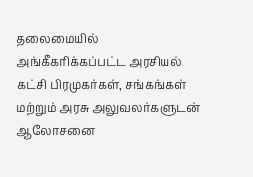தலைமையில் அங்கீகரிக்கப்பட்ட அரசியல் கட்சி பிரமுகர்கள், சங்கங்கள் மற்றும் அரசு அலுவலர்களுடன் ஆலோசனை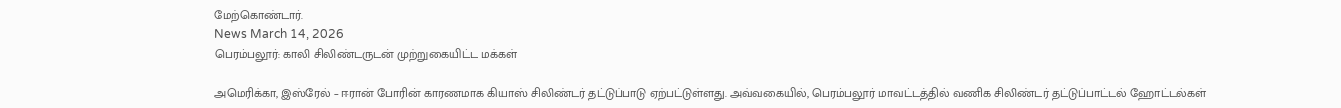மேற்கொண்டார்.
News March 14, 2026
பெரம்பலூர்: காலி சிலிண்டருடன் முற்றுகையிட்ட மக்கள்

அமெரிக்கா, இஸ்ரேல் – ஈரான் போரின் காரணமாக கியாஸ் சிலிண்டர் தட்டுப்பாடு ஏற்பட்டுள்ளது. அவ்வகையில், பெரம்பலூர் மாவட்டத்தில் வணிக சிலிண்டர் தட்டுப்பாட்டல் ஹோட்டல்கள்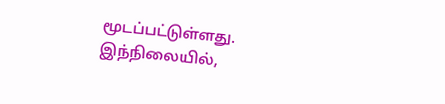மூடப்பட்டுள்ளது. இந்நிலையில்,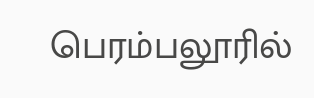பெரம்பலூரில்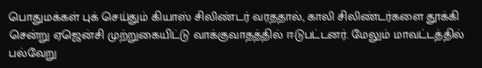பொதுமக்கள் புக் செய்தும் கியாஸ் சிலிண்டர் வரததால், காலி சிலிண்டர்களை தூக்கி சென்று ஏஜென்சி முற்றுகையிட்டு வாக்குவாதத்தில் ஈடுபட்டனர். மேலும் மாவட்டத்தில் பல்வேறு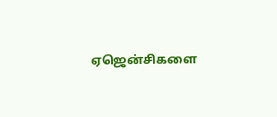ஏஜென்சிகளை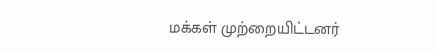மக்கள் முற்றையிட்டனர்